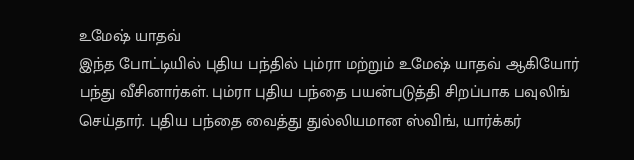உமேஷ் யாதவ்
இந்த போட்டியில் புதிய பந்தில் பும்ரா மற்றும் உமேஷ் யாதவ் ஆகியோர் பந்து வீசினார்கள். பும்ரா புதிய பந்தை பயன்படுத்தி சிறப்பாக பவுலிங் செய்தார். புதிய பந்தை வைத்து துல்லியமான ஸ்விங், யார்க்கர்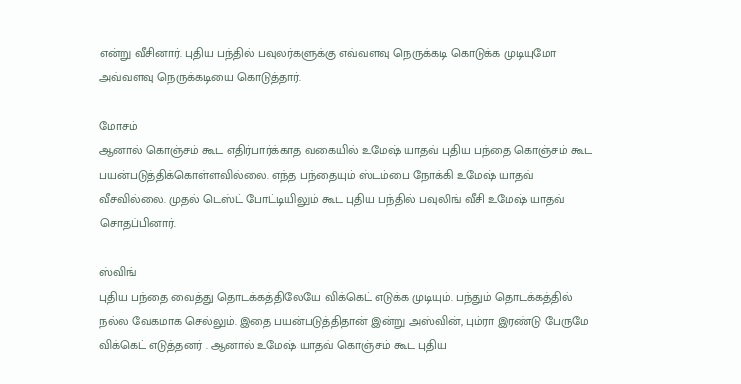என்று வீசினார். புதிய பந்தில் பவுலர்களுக்கு எவ்வளவு நெருக்கடி கொடுக்க முடியுமோ அவ்வளவு நெருக்கடியை கொடுத்தார்.

மோசம்
ஆனால் கொஞ்சம் கூட எதிர்பார்க்காத வகையில் உமேஷ் யாதவ் புதிய பந்தை கொஞ்சம் கூட பயன்படுத்திக்கொள்ளவில்லை. எந்த பந்தையும் ஸ்டம்பை நோக்கி உமேஷ் யாதவ் வீசவில்லை. முதல் டெஸ்ட் போட்டியிலும் கூட புதிய பந்தில் பவுலிங் வீசி உமேஷ் யாதவ் சொதப்பினார்.

ஸ்விங்
புதிய பந்தை வைத்து தொடக்கத்திலேயே விக்கெட் எடுக்க முடியும். பந்தும் தொடக்கத்தில் நல்ல வேகமாக செல்லும். இதை பயன்படுத்திதான் இன்று அஸ்வின், பும்ரா இரண்டு பேருமே விக்கெட் எடுத்தனர் . ஆனால் உமேஷ் யாதவ் கொஞ்சம் கூட புதிய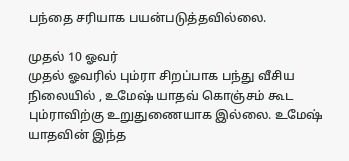பந்தை சரியாக பயன்படுத்தவில்லை.

முதல் 10 ஓவர்
முதல் ஓவரில் பும்ரா சிறப்பாக பந்து வீசிய நிலையில் , உமேஷ் யாதவ் கொஞ்சம் கூட பும்ராவிற்கு உறுதுணையாக இல்லை. உமேஷ் யாதவின் இந்த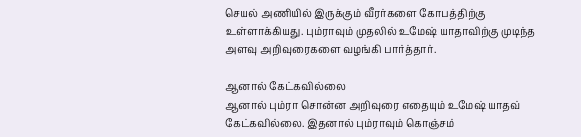செயல் அணியில் இருக்கும் வீரர்களை கோபத்திற்கு உள்ளாக்கியது. பும்ராவும் முதலில் உமேஷ் யாதாவிற்கு முடிந்த அளவு அறிவுரைகளை வழங்கி பார்த்தார்.

ஆனால் கேட்கவில்லை
ஆனால் பும்ரா சொன்ன அறிவுரை எதையும் உமேஷ் யாதவ் கேட்கவில்லை. இதனால் பும்ராவும் கொஞ்சம்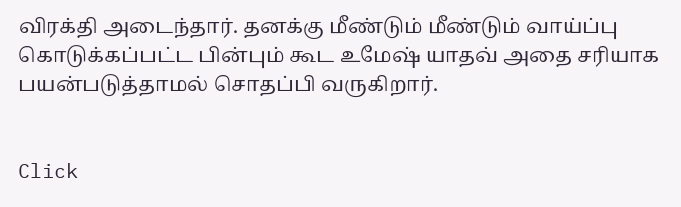விரக்தி அடைந்தார். தனக்கு மீண்டும் மீண்டும் வாய்ப்பு கொடுக்கப்பட்ட பின்பும் கூட உமேஷ் யாதவ் அதை சரியாக பயன்படுத்தாமல் சொதப்பி வருகிறார்.


Click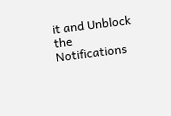it and Unblock the Notifications